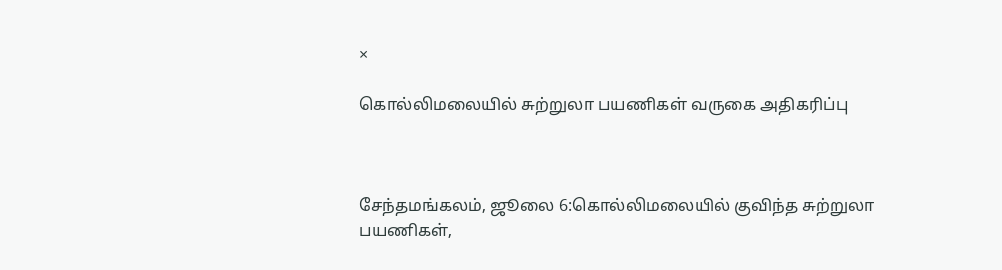×

கொல்லிமலையில் சுற்றுலா பயணிகள் வருகை அதிகரிப்பு



சேந்தமங்கலம், ஜூலை 6:கொல்லிமலையில் குவிந்த சுற்றுலா பயணிகள்,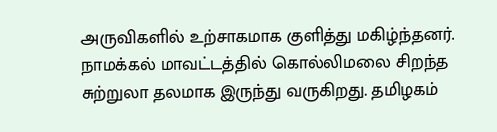அருவிகளில் உற்சாகமாக குளித்து மகிழ்ந்தனர். நாமக்கல் மாவட்டத்தில் கொல்லிமலை சிறந்த சுற்றுலா தலமாக இருந்து வருகிறது. தமிழகம்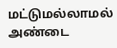மட்டுமல்லாமல் அண்டை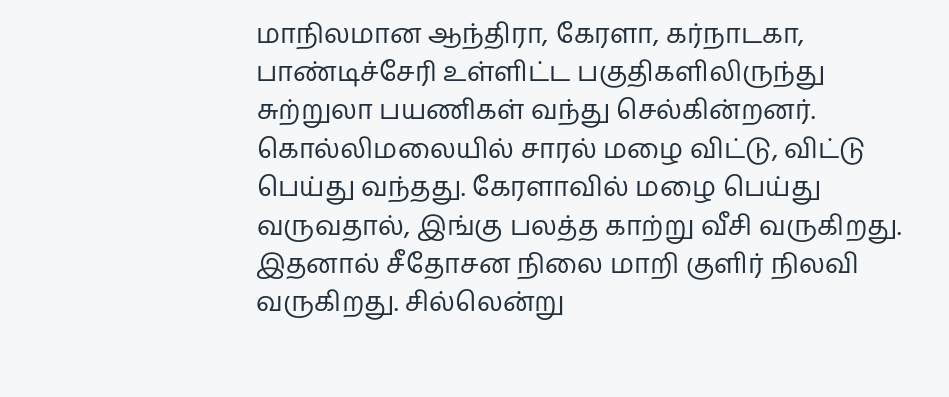மாநிலமான ஆந்திரா, கேரளா, கர்நாடகா, பாண்டிச்சேரி உள்ளிட்ட பகுதிகளிலிருந்து சுற்றுலா பயணிகள் வந்து செல்கின்றனர். கொல்லிமலையில் சாரல் மழை விட்டு, விட்டு பெய்து வந்தது. கேரளாவில் மழை பெய்து வருவதால், இங்கு பலத்த காற்று வீசி வருகிறது. இதனால் சீதோசன நிலை மாறி குளிர் நிலவி வருகிறது. சில்லென்று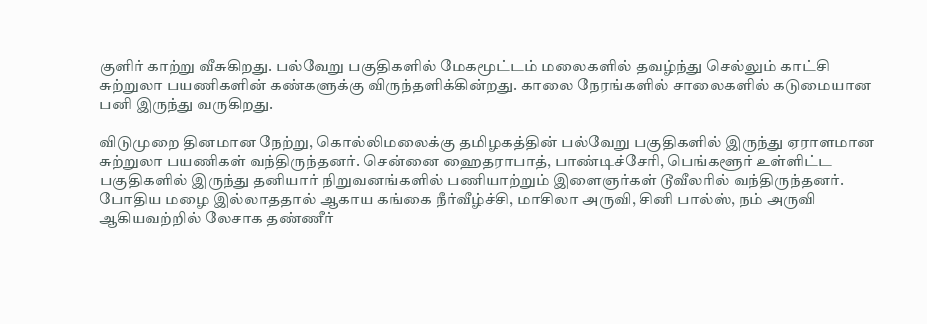குளிர் காற்று வீசுகிறது. பல்வேறு பகுதிகளில் மேகமூட்டம் மலைகளில் தவழ்ந்து செல்லும் காட்சி சுற்றுலா பயணிகளின் கண்களுக்கு விருந்தளிக்கின்றது. காலை நேரங்களில் சாலைகளில் கடுமையான பனி இருந்து வருகிறது.

விடுமுறை தினமான நேற்று, கொல்லிமலைக்கு தமிழகத்தின் பல்வேறு பகுதிகளில் இருந்து ஏராளமான சுற்றுலா பயணிகள் வந்திருந்தனர். சென்னை ஹைதராபாத், பாண்டிச்சேரி, பெங்களூர் உள்ளிட்ட பகுதிகளில் இருந்து தனியார் நிறுவனங்களில் பணியாற்றும் இளைஞர்கள் டூவீலரில் வந்திருந்தனர். போதிய மழை இல்லாததால் ஆகாய கங்கை நீர்வீழ்ச்சி, மாசிலா அருவி, சினி பால்ஸ், நம் அருவி ஆகியவற்றில் லேசாக தண்ணீர்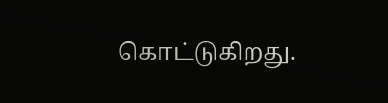கொட்டுகிறது.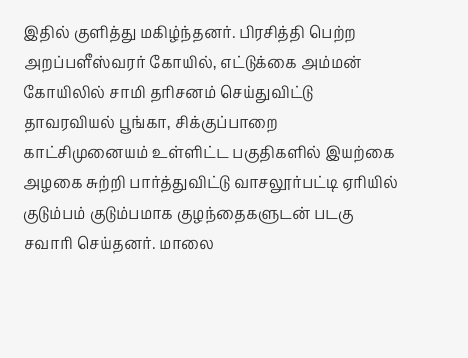இதில் குளித்து மகிழ்ந்தனர். பிரசித்தி பெற்ற அறப்பளீஸ்வரர் கோயில், எட்டுக்கை அம்மன் கோயிலில் சாமி தரிசனம் செய்துவிட்டு தாவரவியல் பூங்கா, சிக்குப்பாறை காட்சிமுனையம் உள்ளிட்ட பகுதிகளில் இயற்கை அழகை சுற்றி பார்த்துவிட்டு வாசலூர்பட்டி ஏரியில் குடும்பம் குடும்பமாக குழந்தைகளுடன் படகு சவாரி செய்தனர். மாலை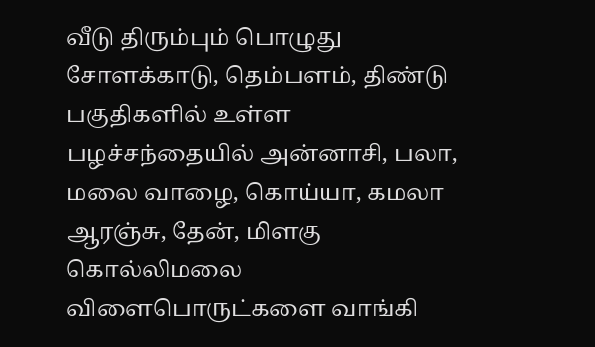வீடு திரும்பும் பொழுது சோளக்காடு, தெம்பளம், திண்டு பகுதிகளில் உள்ள பழச்சந்தையில் அன்னாசி, பலா, மலை வாழை, கொய்யா, கமலா ஆரஞ்சு, தேன், மிளகு கொல்லிமலை விளைபொருட்களை வாங்கி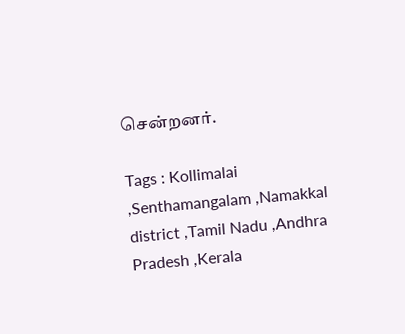சென்றனர்.

Tags : Kollimalai ,Senthamangalam ,Namakkal district ,Tamil Nadu ,Andhra Pradesh ,Kerala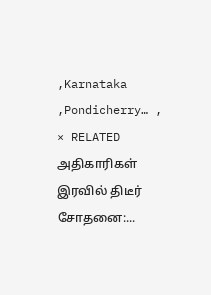,Karnataka ,Pondicherry… ,
× RELATED அதிகாரிகள் இரவில் திடீர் சோதனை:...